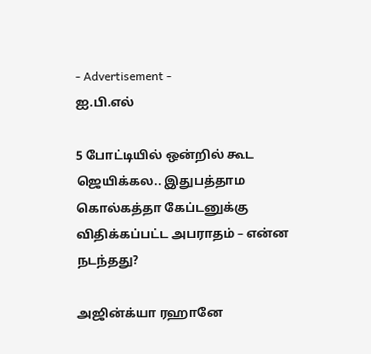- Advertisement -
ஐ.பி.எல்

5 போட்டியில் ஒன்றில் கூட ஜெயிக்கல.. இதுபத்தாம கொல்கத்தா கேப்டனுக்கு விதிக்கப்பட்ட அபராதம் – என்ன நடந்தது?

அஜின்க்யா ரஹானே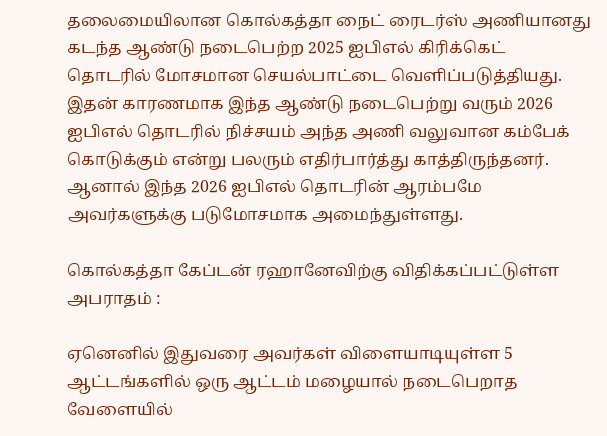தலைமையிலான கொல்கத்தா நைட் ரைடர்ஸ் அணியானது கடந்த ஆண்டு நடைபெற்ற 2025 ஐபிஎல் கிரிக்கெட் தொடரில் மோசமான செயல்பாட்டை வெளிப்படுத்தியது. இதன் காரணமாக இந்த ஆண்டு நடைபெற்று வரும் 2026 ஐபிஎல் தொடரில் நிச்சயம் அந்த அணி வலுவான கம்பேக் கொடுக்கும் என்று பலரும் எதிர்பார்த்து காத்திருந்தனர். ஆனால் இந்த 2026 ஐபிஎல் தொடரின் ஆரம்பமே அவர்களுக்கு படுமோசமாக அமைந்துள்ளது.

கொல்கத்தா கேப்டன் ரஹானேவிற்கு விதிக்கப்பட்டுள்ள அபராதம் :

ஏனெனில் இதுவரை அவர்கள் விளையாடியுள்ள 5 ஆட்டங்களில் ஒரு ஆட்டம் மழையால் நடைபெறாத வேளையில்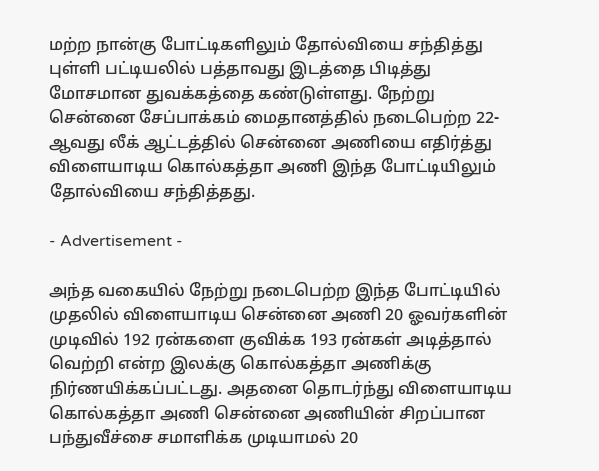மற்ற நான்கு போட்டிகளிலும் தோல்வியை சந்தித்து புள்ளி பட்டியலில் பத்தாவது இடத்தை பிடித்து மோசமான துவக்கத்தை கண்டுள்ளது. நேற்று சென்னை சேப்பாக்கம் மைதானத்தில் நடைபெற்ற 22-ஆவது லீக் ஆட்டத்தில் சென்னை அணியை எதிர்த்து விளையாடிய கொல்கத்தா அணி இந்த போட்டியிலும் தோல்வியை சந்தித்தது.

- Advertisement -

அந்த வகையில் நேற்று நடைபெற்ற இந்த போட்டியில் முதலில் விளையாடிய சென்னை அணி 20 ஓவர்களின் முடிவில் 192 ரன்களை குவிக்க 193 ரன்கள் அடித்தால் வெற்றி என்ற இலக்கு கொல்கத்தா அணிக்கு நிர்ணயிக்கப்பட்டது. அதனை தொடர்ந்து விளையாடிய கொல்கத்தா அணி சென்னை அணியின் சிறப்பான பந்துவீச்சை சமாளிக்க முடியாமல் 20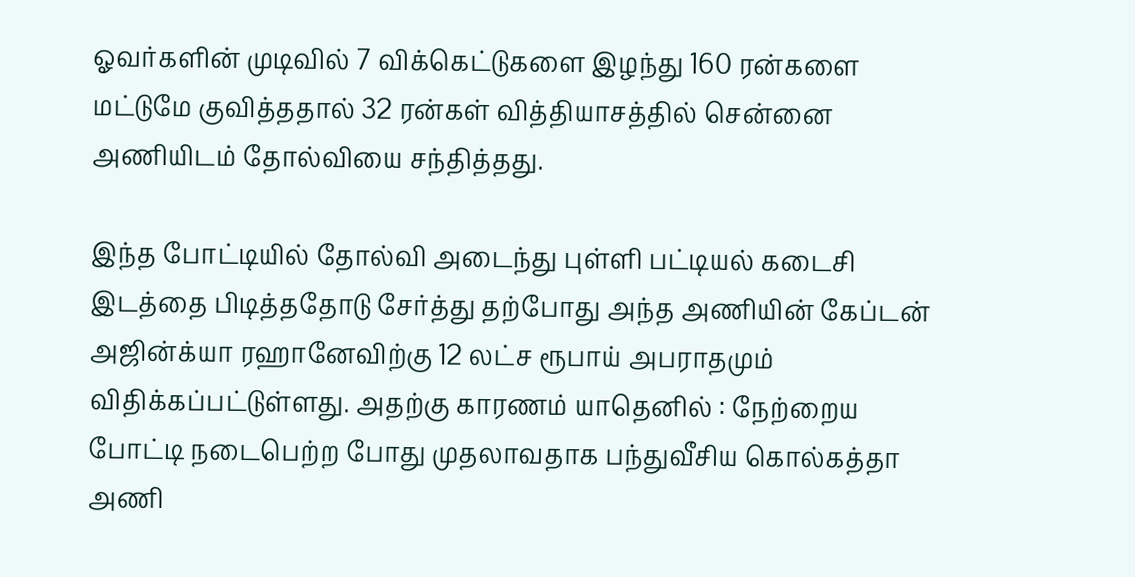ஓவர்களின் முடிவில் 7 விக்கெட்டுகளை இழந்து 160 ரன்களை மட்டுமே குவித்ததால் 32 ரன்கள் வித்தியாசத்தில் சென்னை அணியிடம் தோல்வியை சந்தித்தது.

இந்த போட்டியில் தோல்வி அடைந்து புள்ளி பட்டியல் கடைசி இடத்தை பிடித்ததோடு சேர்த்து தற்போது அந்த அணியின் கேப்டன் அஜின்க்யா ரஹானேவிற்கு 12 லட்ச ரூபாய் அபராதமும் விதிக்கப்பட்டுள்ளது. அதற்கு காரணம் யாதெனில் : நேற்றைய போட்டி நடைபெற்ற போது முதலாவதாக பந்துவீசிய கொல்கத்தா அணி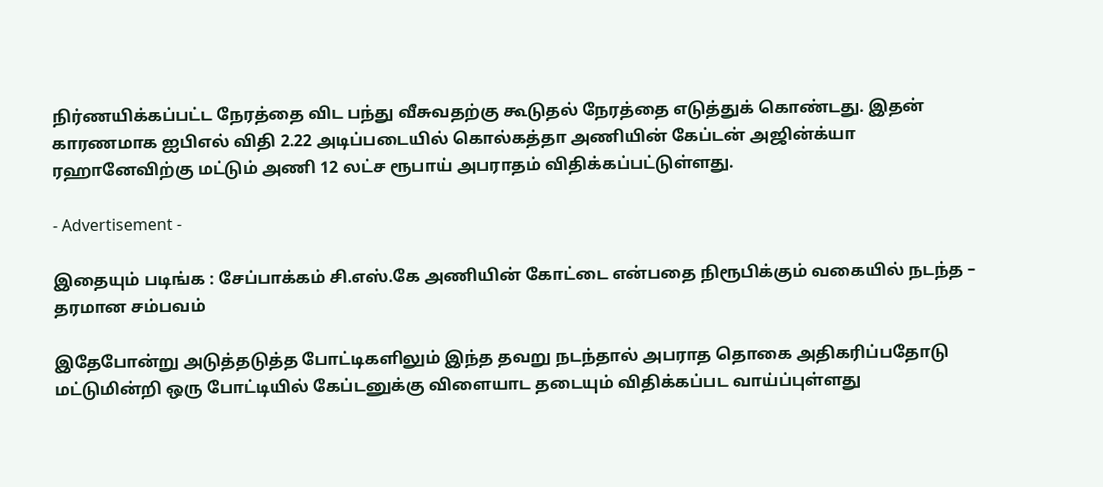நிர்ணயிக்கப்பட்ட நேரத்தை விட பந்து வீசுவதற்கு கூடுதல் நேரத்தை எடுத்துக் கொண்டது. இதன் காரணமாக ஐபிஎல் விதி 2.22 அடிப்படையில் கொல்கத்தா அணியின் கேப்டன் அஜின்க்யா ரஹானேவிற்கு மட்டும் அணி 12 லட்ச ரூபாய் அபராதம் விதிக்கப்பட்டுள்ளது.

- Advertisement -

இதையும் படிங்க : சேப்பாக்கம் சி.எஸ்.கே அணியின் கோட்டை என்பதை நிரூபிக்கும் வகையில் நடந்த – தரமான சம்பவம்

இதேபோன்று அடுத்தடுத்த போட்டிகளிலும் இந்த தவறு நடந்தால் அபராத தொகை அதிகரிப்பதோடு மட்டுமின்றி ஒரு போட்டியில் கேப்டனுக்கு விளையாட தடையும் விதிக்கப்பட வாய்ப்புள்ளது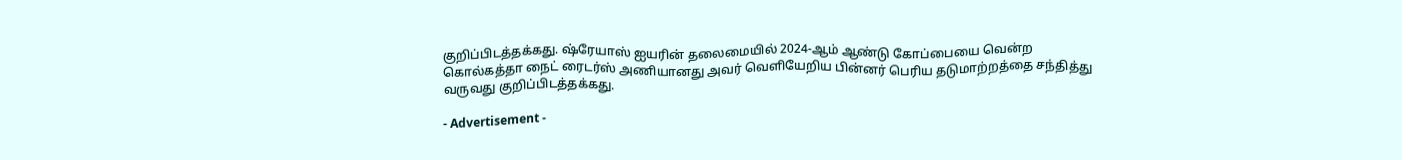குறிப்பிடத்தக்கது. ஷ்ரேயாஸ் ஐயரின் தலைமையில் 2024-ஆம் ஆண்டு கோப்பையை வென்ற கொல்கத்தா நைட் ரைடர்ஸ் அணியானது அவர் வெளியேறிய பின்னர் பெரிய தடுமாற்றத்தை சந்தித்து வருவது குறிப்பிடத்தக்கது.

- Advertisement -